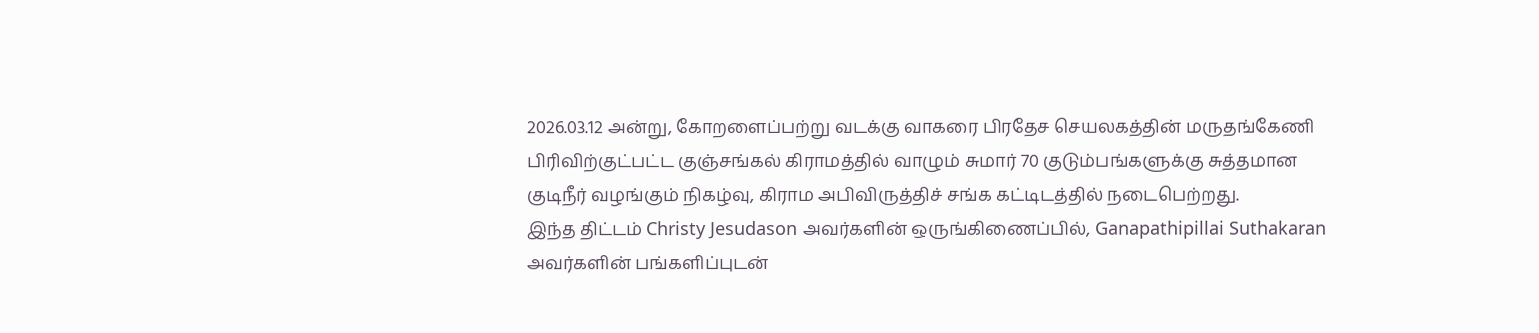2026.03.12 அன்று, கோறளைப்பற்று வடக்கு வாகரை பிரதேச செயலகத்தின் மருதங்கேணி பிரிவிற்குட்பட்ட குஞ்சங்கல் கிராமத்தில் வாழும் சுமார் 70 குடும்பங்களுக்கு சுத்தமான குடிநீர் வழங்கும் நிகழ்வு, கிராம அபிவிருத்திச் சங்க கட்டிடத்தில் நடைபெற்றது.
இந்த திட்டம் Christy Jesudason அவர்களின் ஒருங்கிணைப்பில், Ganapathipillai Suthakaran அவர்களின் பங்களிப்புடன்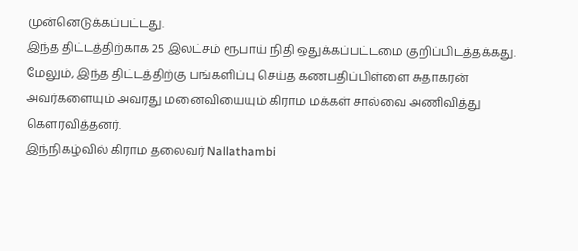முன்னெடுக்கப்பட்டது.
இந்த திட்டத்திற்காக 25 இலட்சம் ரூபாய் நிதி ஒதுக்கப்பட்டமை குறிப்பிடத்தக்கது.
மேலும், இந்த திட்டத்திற்கு பங்களிப்பு செய்த கணபதிப்பிள்ளை சுதாகரன் அவர்களையும் அவரது மனைவியையும் கிராம மக்கள் சால்வை அணிவித்து கௌரவித்தனர்.
இந்நிகழ்வில் கிராம தலைவர் Nallathambi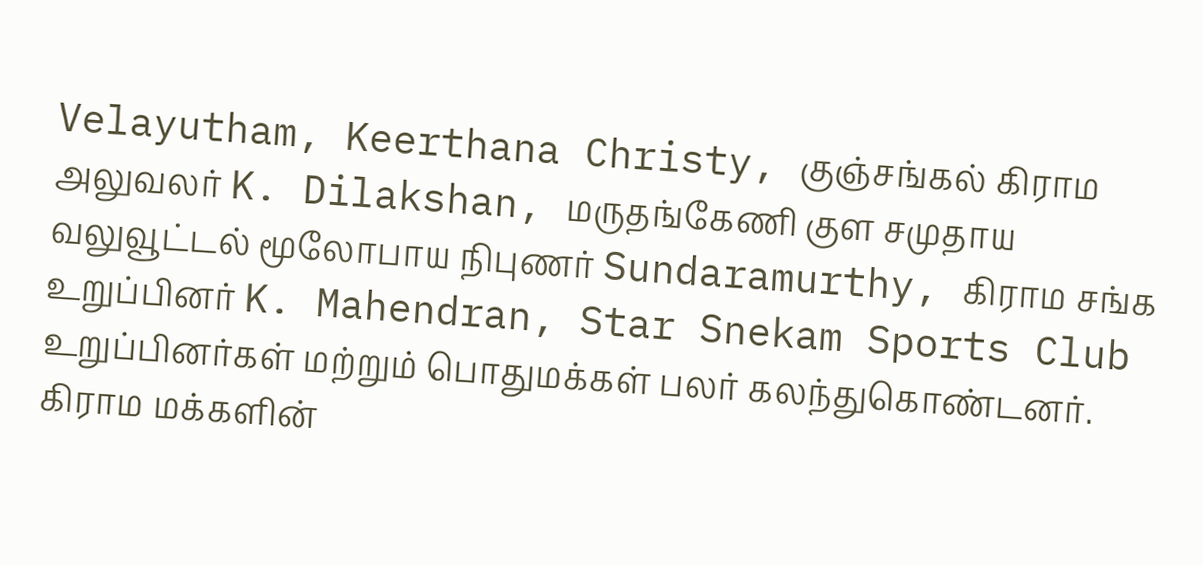Velayutham, Keerthana Christy, குஞ்சங்கல் கிராம அலுவலர் K. Dilakshan, மருதங்கேணி குள சமுதாய வலுவூட்டல் மூலோபாய நிபுணர் Sundaramurthy, கிராம சங்க உறுப்பினர் K. Mahendran, Star Snekam Sports Club உறுப்பினர்கள் மற்றும் பொதுமக்கள் பலர் கலந்துகொண்டனர்.
கிராம மக்களின்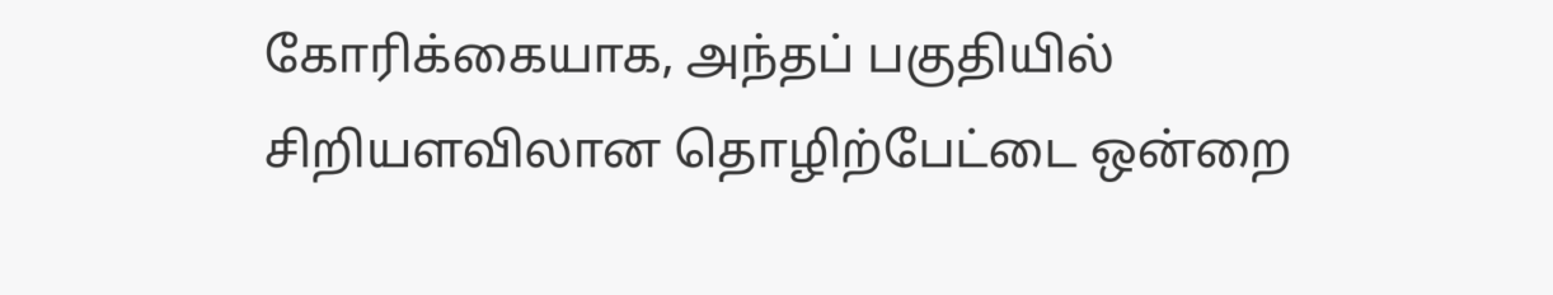கோரிக்கையாக, அந்தப் பகுதியில் சிறியளவிலான தொழிற்பேட்டை ஒன்றை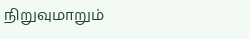நிறுவுமாறும்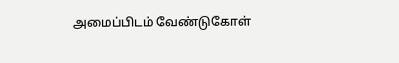அமைப்பிடம் வேண்டுகோள்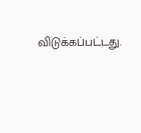விடுக்கப்பட்டது.